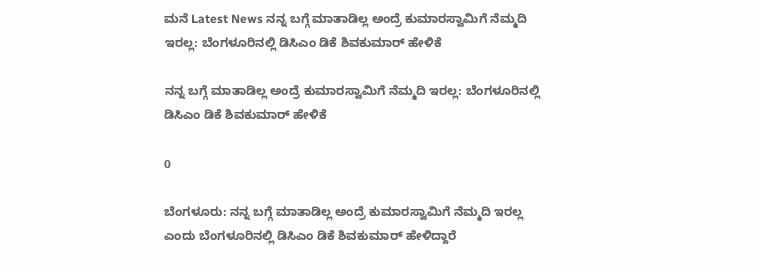ಮನೆ Latest News ನನ್ನ ಬಗ್ಗೆ ಮಾತಾಡಿಲ್ಲ ಅಂದ್ರೆ ಕುಮಾರಸ್ವಾಮಿಗೆ ನೆಮ್ಮದಿ ಇರಲ್ಲ: ಬೆಂಗಳೂರಿನಲ್ಲಿ ಡಿಸಿಎಂ ಡಿಕೆ ಶಿವಕುಮಾರ್ ಹೇಳಿಕೆ

ನನ್ನ ಬಗ್ಗೆ ಮಾತಾಡಿಲ್ಲ ಅಂದ್ರೆ ಕುಮಾರಸ್ವಾಮಿಗೆ ನೆಮ್ಮದಿ ಇರಲ್ಲ: ಬೆಂಗಳೂರಿನಲ್ಲಿ ಡಿಸಿಎಂ ಡಿಕೆ ಶಿವಕುಮಾರ್ ಹೇಳಿಕೆ

0

ಬೆಂಗಳೂರು: ನನ್ನ ಬಗ್ಗೆ ಮಾತಾಡಿಲ್ಲ ಅಂದ್ರೆ ಕುಮಾರಸ್ವಾಮಿಗೆ ನೆಮ್ಮದಿ ಇರಲ್ಲ ಎಂದು ಬೆಂಗಳೂರಿನಲ್ಲಿ ಡಿಸಿಎಂ ಡಿಕೆ ಶಿವಕುಮಾರ್ ಹೇಳಿದ್ದಾರೆ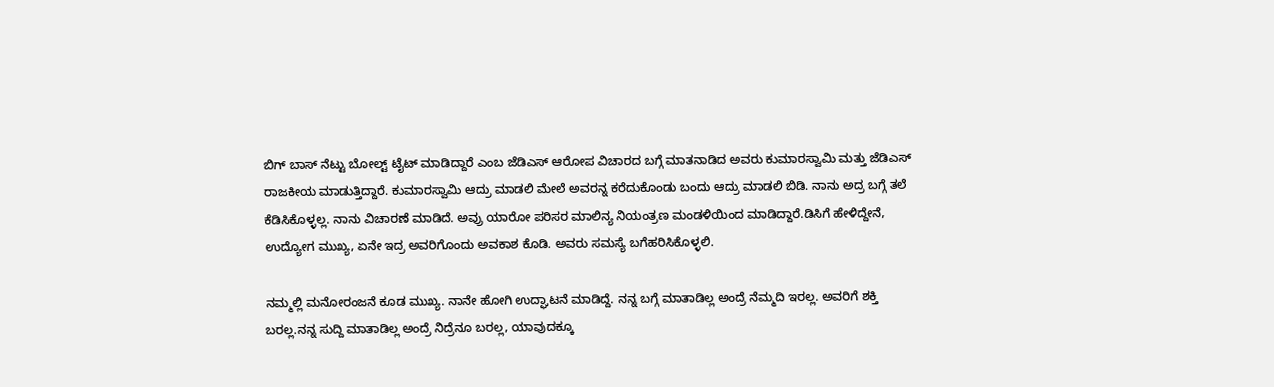ಬಿಗ್ ಬಾಸ್ ನೆಟ್ಟು ಬೋಲ್ಟ್ ಟೈಟ್ ಮಾಡಿದ್ದಾರೆ ಎಂಬ ಜೆಡಿಎಸ್ ಆರೋಪ ವಿಚಾರದ ಬಗ್ಗೆ ಮಾತನಾಡಿದ ಅವರು ಕುಮಾರಸ್ವಾಮಿ ಮತ್ತು ಜೆಡಿಎಸ್ ರಾಜಕೀಯ ಮಾಡುತ್ತಿದ್ದಾರೆ. ಕುಮಾರಸ್ವಾಮಿ ಆದ್ರು ಮಾಡಲಿ ಮೇಲೆ ಅವರನ್ನ ಕರೆದುಕೊಂಡು ಬಂದು ಆದ್ರು ಮಾಡಲಿ ಬಿಡಿ. ನಾನು ಅದ್ರ ಬಗ್ಗೆ ತಲೆ ಕೆಡಿಸಿಕೊಳ್ಳಲ್ಲ. ನಾನು ವಿಚಾರಣೆ ಮಾಡಿದೆ. ಅವ್ರು ಯಾರೋ ಪರಿಸರ ಮಾಲಿನ್ಯ ನಿಯಂತ್ರಣ ಮಂಡಳಿಯಿಂದ ಮಾಡಿದ್ದಾರೆ.ಡಿಸಿಗೆ ಹೇಳಿದ್ದೇನೆ, ಉದ್ಯೋಗ ಮುಖ್ಯ, ಏನೇ ಇದ್ರ ಅವರಿಗೊಂದು ಅವಕಾಶ ಕೊಡಿ. ಅವರು ಸಮಸ್ಯೆ ಬಗೆಹರಿಸಿಕೊಳ್ಳಲಿ.

ನಮ್ಮಲ್ಲಿ ಮನೋರಂಜನೆ ಕೂಡ ಮುಖ್ಯ. ನಾನೇ ಹೋಗಿ ಉದ್ಘಾಟನೆ ಮಾಡಿದ್ದೆ. ನನ್ನ ಬಗ್ಗೆ ಮಾತಾಡಿಲ್ಲ ಅಂದ್ರೆ ನೆಮ್ಮದಿ ಇರಲ್ಲ. ಅವರಿಗೆ ಶಕ್ತಿ ಬರಲ್ಲ.ನನ್ನ ಸುದ್ದಿ ಮಾತಾಡಿಲ್ಲ ಅಂದ್ರೆ ನಿದ್ರೆನೂ ಬರಲ್ಲ, ಯಾವುದಕ್ಕೂ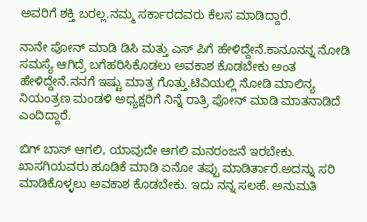ಅವರಿಗೆ ಶಕ್ತಿ ಬರಲ್ಲ.ನಮ್ಮ ಸರ್ಕಾರದವರು ಕೆಲಸ ಮಾಡಿದ್ದಾರೆ.

ನಾನೇ ಪೋನ್ ಮಾಡಿ ಡಿಸಿ ಮತ್ತು ಎಸ್ ಪಿಗೆ ಹೇಳಿದ್ದೇನೆ.ಕಾನೂನನ್ನ ನೋಡಿ ಸಮಸ್ಯೆ ಆಗಿದ್ರೆ ಬಗೆಹರಿಸಿಕೊಡಲು ಅವಕಾಶ ಕೊಡಬೇಕು ಅಂತ ಹೇಳಿದ್ದೇನೆ.ನನಗೆ ಇಷ್ಟು ಮಾತ್ರ ಗೊತ್ತು.ಟಿವಿಯಲ್ಲಿ ನೋಡಿ ಮಾಲಿನ್ಯ ನಿಯಂತ್ರಣ ಮಂಡಳಿ ಅಧ್ಯಕ್ಷರಿಗೆ ನಿನ್ನೆ ರಾತ್ರಿ ಪೋನ್ ಮಾಡಿ ಮಾತನಾಡಿದೆ ಎಂದಿದ್ದಾರೆ.

ಬಿಗ್ ಬಾಸ್ ಆಗಲಿ, ಯಾವುದೇ ಆಗಲಿ ಮನರಂಜನೆ ಇರಬೇಕು. ಖಾಸಗಿಯವರು ಹೂಡಿಕೆ ಮಾಡಿ ಏನೋ ತಪ್ಪು ಮಾಡಿರ್ತಾರೆ.ಅದನ್ನು ಸರಿ ಮಾಡಿಕೊಳ್ಳಲು ಅವಕಾಶ ಕೊಡಬೇಕು. ಇದು ನನ್ನ ಸಲಹೆ. ಅನುಮತಿ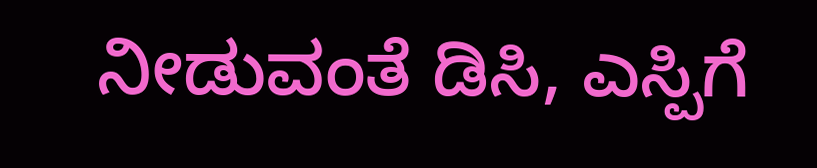ನೀಡುವಂತೆ ಡಿಸಿ, ಎಸ್ಪಿಗೆ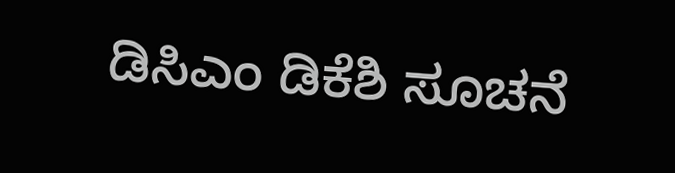ಡಿಸಿಎಂ ಡಿಕೆಶಿ ಸೂಚನೆ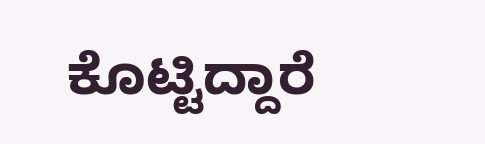ಕೊಟ್ಟಿದ್ದಾರೆ